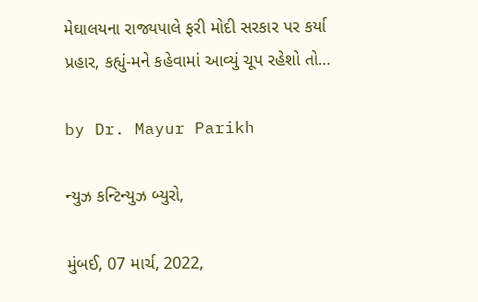મેઘાલયના રાજ્યપાલે ફરી મોદી સરકાર પર કર્યા પ્રહાર, કહ્યું-મને કહેવામાં આવ્યું ચૂપ રહેશો તો…

by Dr. Mayur Parikh

ન્યુઝ કન્ટિન્યુઝ બ્યુરો,

મુંબઈ, 07 માર્ચ, 2022,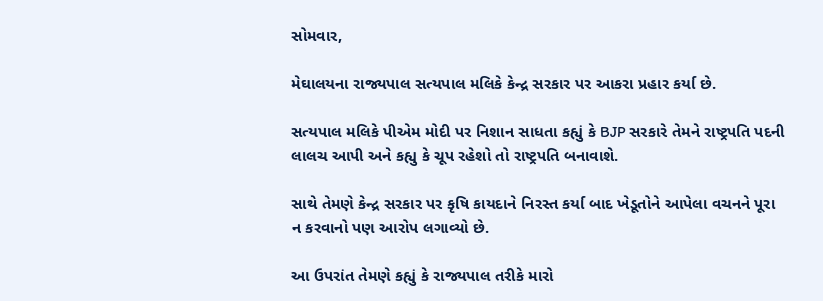સોમવાર,

મેઘાલયના રાજ્યપાલ સત્યપાલ મલિકે કેન્દ્ર સરકાર પર આકરા પ્રહાર કર્યા છે.

સત્યપાલ મલિકે પીએમ મોદી પર નિશાન સાધતા કહ્યું કે BJP સરકારે તેમને રાષ્ટ્રપતિ પદની લાલચ આપી અને કહ્યુ કે ચૂપ રહેશો તો રાષ્ટ્રપતિ બનાવાશે.

સાથે તેમણે કેન્દ્ર સરકાર પર કૃષિ કાયદાને નિરસ્ત કર્યા બાદ ખેડૂતોને આપેલા વચનને પૂરા ન કરવાનો પણ આરોપ લગાવ્યો છે.

આ ઉપરાંત તેમણે કહ્યું કે રાજ્યપાલ તરીકે મારો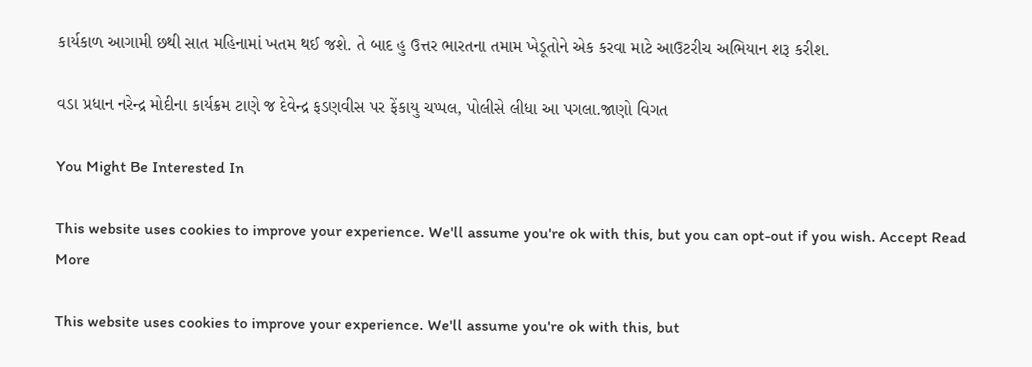કાર્યકાળ આગામી છથી સાત મહિનામાં ખતમ થઈ જશે. તે બાદ હુ ઉત્તર ભારતના તમામ ખેડૂતોને એક કરવા માટે આઉટરીચ અભિયાન શરૂ કરીશ.

વડા પ્રધાન નરેન્દ્ર મોદીના કાર્યક્રમ ટાણે જ દેવેન્દ્ર ફડણવીસ પર ફેંકાયુ ચપ્પલ, પોલીસે લીધા આ પગલા.જાણો વિગત

You Might Be Interested In

This website uses cookies to improve your experience. We'll assume you're ok with this, but you can opt-out if you wish. Accept Read More

This website uses cookies to improve your experience. We'll assume you're ok with this, but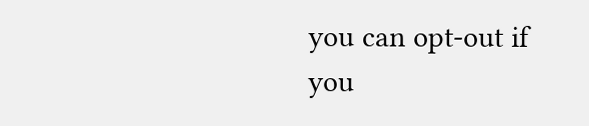you can opt-out if you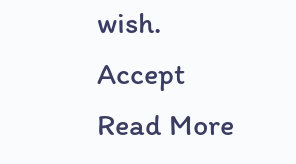wish. Accept Read More